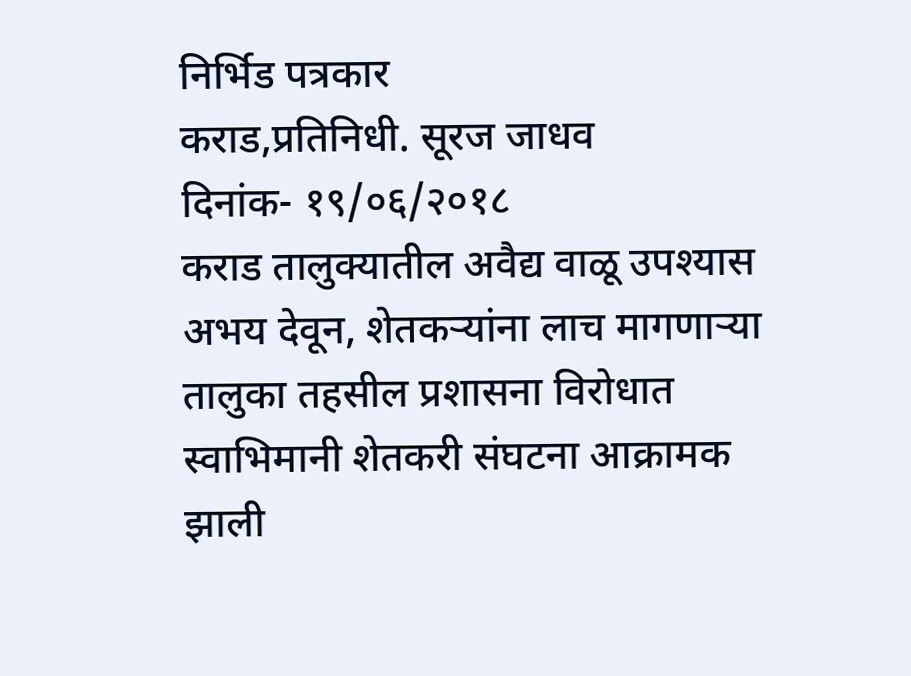निर्भिड पत्रकार
कराड,प्रतिनिधी. सूरज जाधव
दिनांक- १९/०६/२०१८
कराड तालुक्यातील अवैद्य वाळू उपश्यास अभय देवून, शेतकऱ्यांना लाच मागणाऱ्या तालुका तहसील प्रशासना विरोधात स्वाभिमानी शेतकरी संघटना आक्रामक झाली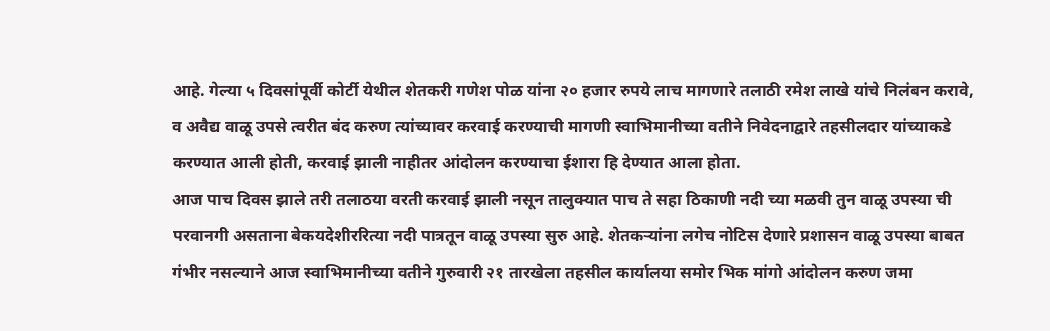आहे. गेल्या ५ दिवसांपूर्वी कोर्टी येथील शेतकरी गणेश पोळ यांना २० हजार रुपये लाच मागणारे तलाठी रमेश लाखे यांचे निलंबन करावे, व अवैद्य वाळू उपसे त्वरीत बंद करुण त्यांच्यावर करवाई करण्याची मागणी स्वाभिमानीच्या वतीने निवेदनाद्वारे तहसीलदार यांच्याकडे करण्यात आली होती, करवाई झाली नाहीतर आंदोलन करण्याचा ईशारा हि देण्यात आला होता.
आज पाच दिवस झाले तरी तलाठया वरती करवाई झाली नसून तालुक्यात पाच ते सहा ठिकाणी नदी च्या मळवी तुन वाळू उपस्या ची परवानगी असताना बेकयदेशीररित्या नदी पात्रतून वाळू उपस्या सुरु आहे. शेतकऱ्यांना लगेच नोटिस देणारे प्रशासन वाळू उपस्या बाबत गंभीर नसल्याने आज स्वाभिमानीच्या वतीने गुरुवारी २१ तारखेला तहसील कार्यालया समोर भिक मांगो आंदोलन करुण जमा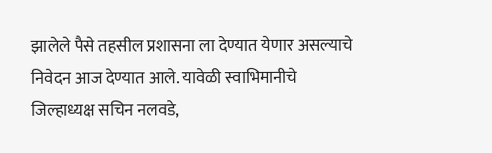झालेले पैसे तहसील प्रशासना ला देण्यात येणार असल्याचे निवेदन आज देण्यात आले. यावेळी स्वाभिमानीचे जिल्हाध्यक्ष सचिन नलवडे,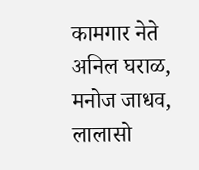कामगार नेते अनिल घराळ, मनोज जाधव, लालासो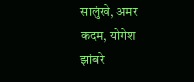सालुंखे, अमर कदम, योगेश झांबरे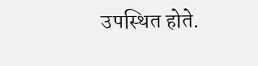उपस्थित होते.